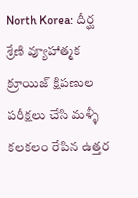North Korea: దీర్ఘ శ్రేణి వ్యూహాత్మక క్రూయిజ్ క్షిపణుల పరీక్షలు చేసి మళ్ళీ కలకలం రేపిన ఉత్తర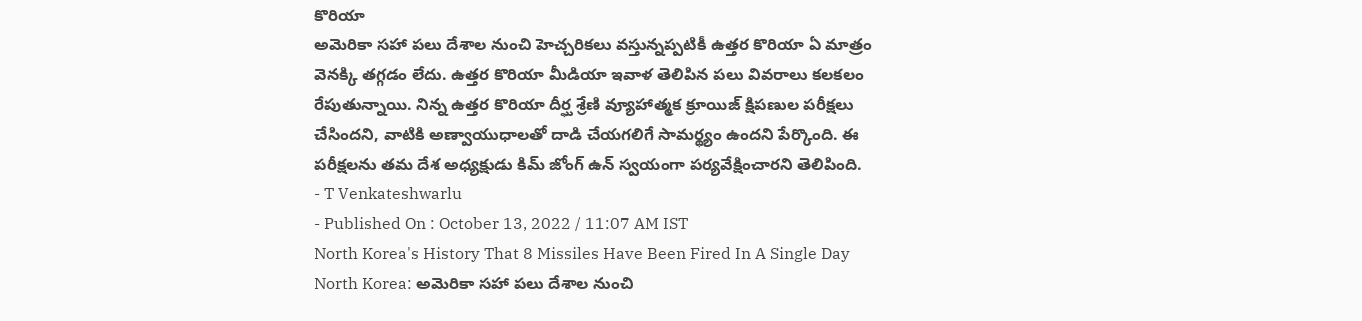కొరియా
అమెరికా సహా పలు దేశాల నుంచి హెచ్చరికలు వస్తున్నప్పటికీ ఉత్తర కొరియా ఏ మాత్రం వెనక్కి తగ్గడం లేదు. ఉత్తర కొరియా మీడియా ఇవాళ తెలిపిన పలు వివరాలు కలకలం రేపుతున్నాయి. నిన్న ఉత్తర కొరియా దీర్ఘ శ్రేణి వ్యూహాత్మక క్రూయిజ్ క్షిపణుల పరీక్షలు చేసిందని, వాటికి అణ్వాయుధాలతో దాడి చేయగలిగే సామర్థ్యం ఉందని పేర్కొంది. ఈ పరీక్షలను తమ దేశ అధ్యక్షుడు కిమ్ జోంగ్ ఉన్ స్వయంగా పర్యవేక్షించారని తెలిపింది.
- T Venkateshwarlu
- Published On : October 13, 2022 / 11:07 AM IST
North Korea's History That 8 Missiles Have Been Fired In A Single Day
North Korea: అమెరికా సహా పలు దేశాల నుంచి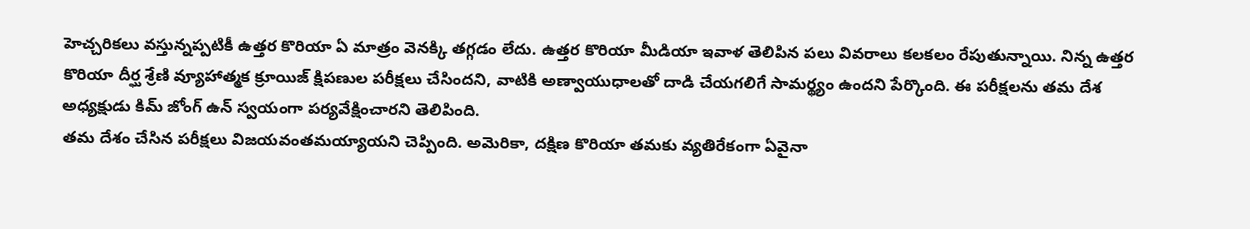హెచ్చరికలు వస్తున్నప్పటికీ ఉత్తర కొరియా ఏ మాత్రం వెనక్కి తగ్గడం లేదు. ఉత్తర కొరియా మీడియా ఇవాళ తెలిపిన పలు వివరాలు కలకలం రేపుతున్నాయి. నిన్న ఉత్తర కొరియా దీర్ఘ శ్రేణి వ్యూహాత్మక క్రూయిజ్ క్షిపణుల పరీక్షలు చేసిందని, వాటికి అణ్వాయుధాలతో దాడి చేయగలిగే సామర్థ్యం ఉందని పేర్కొంది. ఈ పరీక్షలను తమ దేశ అధ్యక్షుడు కిమ్ జోంగ్ ఉన్ స్వయంగా పర్యవేక్షించారని తెలిపింది.
తమ దేశం చేసిన పరీక్షలు విజయవంతమయ్యాయని చెప్పింది. అమెరికా, దక్షిణ కొరియా తమకు వ్యతిరేకంగా ఏవైనా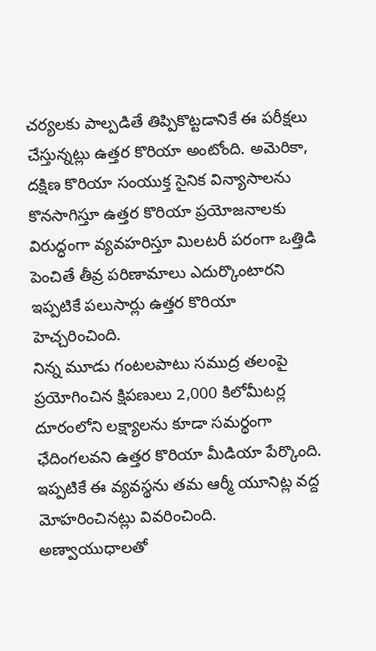చర్యలకు పాల్పడితే తిప్పికొట్టడానికే ఈ పరీక్షలు చేస్తున్నట్లు ఉత్తర కొరియా అంటోంది. అమెరికా, దక్షిణ కొరియా సంయుక్త సైనిక విన్యాసాలను కొనసాగిస్తూ ఉత్తర కొరియా ప్రయోజనాలకు విరుద్ధంగా వ్యవహరిస్తూ మిలటరీ పరంగా ఒత్తిడి పెంచితే తీవ్ర పరిణామాలు ఎదుర్కొంటారని ఇప్పటికే పలుసార్లు ఉత్తర కొరియా హెచ్చరించింది.
నిన్న మూడు గంటలపాటు సముద్ర తలంపై ప్రయోగించిన క్షిపణులు 2,000 కిలోమీటర్ల దూరంలోని లక్ష్యాలను కూడా సమర్థంగా ఛేదింగలవని ఉత్తర కొరియా మీడియా పేర్కొంది. ఇప్పటికే ఈ వ్యవస్థను తమ ఆర్మీ యూనిట్ల వద్ద మోహరించినట్లు వివరించింది. అణ్వాయుధాలతో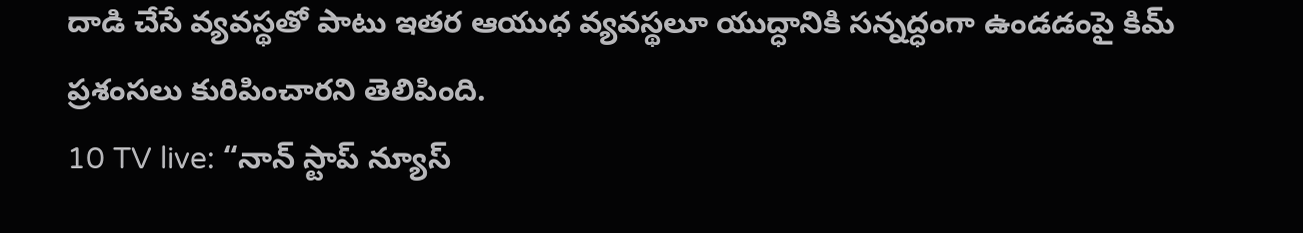దాడి చేసే వ్యవస్థతో పాటు ఇతర ఆయుధ వ్యవస్థలూ యుద్ధానికి సన్నద్ధంగా ఉండడంపై కిమ్ ప్రశంసలు కురిపించారని తెలిపింది.
10 TV live: “నాన్ స్టాప్ న్యూస్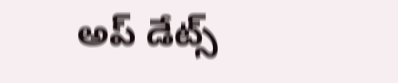అప్ డేట్స్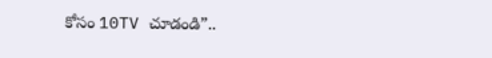కోసం 10TV చూడండి”..